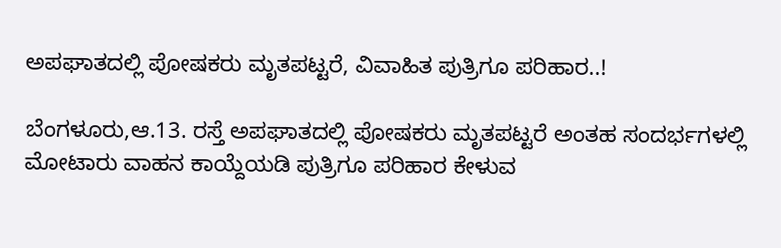ಅಪಘಾತದಲ್ಲಿ ಪೋಷಕರು ಮೃತಪಟ್ಟರೆ, ವಿವಾಹಿತ ಪುತ್ರಿಗೂ ಪರಿಹಾರ..!

ಬೆಂಗಳೂರು,ಆ.13. ರಸ್ತೆ ಅಪಘಾತದಲ್ಲಿ ಪೋಷಕರು ಮೃತಪಟ್ಟರೆ ಅಂತಹ ಸಂದರ್ಭಗಳಲ್ಲಿ ಮೋಟಾರು ವಾಹನ ಕಾಯ್ದೆಯಡಿ ಪುತ್ರಿಗೂ ಪರಿಹಾರ ಕೇಳುವ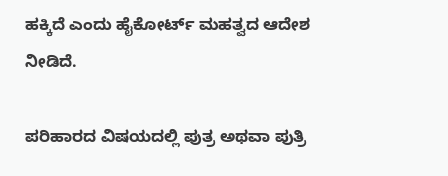ಹಕ್ಕಿದೆ ಎಂದು ಹೈಕೋರ್ಟ್ ಮಹತ್ವದ ಆದೇಶ ನೀಡಿದೆ.

ಪರಿಹಾರದ ವಿಷಯದಲ್ಲಿ ಪುತ್ರ ಅಥವಾ ಪುತ್ರಿ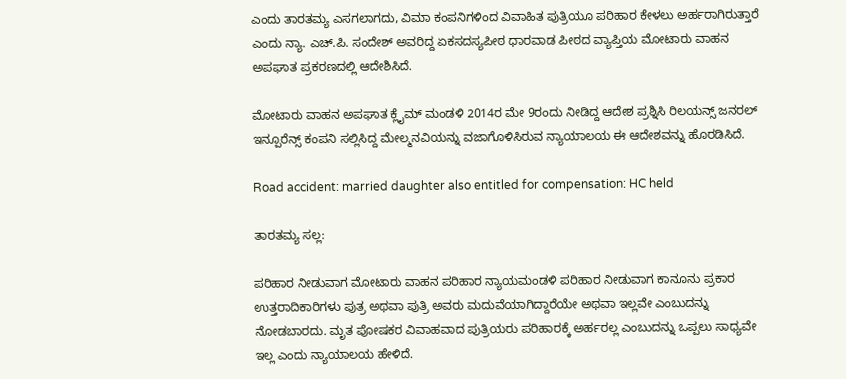ಎಂದು ತಾರತಮ್ಯ ಎಸಗಲಾಗದು, ವಿಮಾ ಕಂಪನಿಗಳಿಂದ ವಿವಾಹಿತ ಪುತ್ರಿಯೂ ಪರಿಹಾರ ಕೇಳಲು ಅರ್ಹರಾಗಿರುತ್ತಾರೆ ಎಂದು ನ್ಯಾ. ಎಚ್.ಪಿ. ಸಂದೇಶ್ ಅವರಿದ್ದ ಏಕಸದಸ್ಯಪೀಠ ಧಾರವಾಡ ಪೀಠದ ವ್ಯಾಪ್ತಿಯ ಮೋಟಾರು ವಾಹನ ಅಪಘಾತ ಪ್ರಕರಣದಲ್ಲಿ ಆದೇಶಿಸಿದೆ.

ಮೋಟಾರು ವಾಹನ ಅಪಘಾತ ಕ್ಲೈಮ್ ಮಂಡಳಿ 2014ರ ಮೇ 9ರಂದು ನೀಡಿದ್ದ ಆದೇಶ ಪ್ರಶ್ನಿಸಿ ರಿಲಯನ್ಸ್ ಜನರಲ್ ಇನ್ಪೂರೆನ್ಸ್ ಕಂಪನಿ ಸಲ್ಲಿಸಿದ್ದ ಮೇಲ್ಮನವಿಯನ್ನು ವಜಾಗೊಳಿಸಿರುವ ನ್ಯಾಯಾಲಯ ಈ ಆದೇಶವನ್ನು ಹೊರಡಿಸಿದೆ.

Road accident: married daughter also entitled for compensation: HC held

ತಾರತಮ್ಯ ಸಲ್ಲ:

ಪರಿಹಾರ ನೀಡುವಾಗ ಮೋಟಾರು ವಾಹನ ಪರಿಹಾರ ನ್ಯಾಯಮಂಡಳಿ ಪರಿಹಾರ ನೀಡುವಾಗ ಕಾನೂನು ಪ್ರಕಾರ ಉತ್ತರಾದಿಕಾರಿಗಳು ಪುತ್ರ ಅಥವಾ ಪುತ್ರಿ ಅವರು ಮದುವೆಯಾಗಿದ್ದಾರೆಯೇ ಅಥವಾ ಇಲ್ಲವೇ ಎಂಬುದನ್ನು ನೋಡಬಾರದು. ಮೃತ ಪೋಷಕರ ವಿವಾಹವಾದ ಪುತ್ರಿಯರು ಪರಿಹಾರಕ್ಕೆ ಅರ್ಹರಲ್ಲ ಎಂಬುದನ್ನು ಒಪ್ಪಲು ಸಾಧ್ಯವೇ ಇಲ್ಲ ಎಂದು ನ್ಯಾಯಾಲಯ ಹೇಳಿದೆ.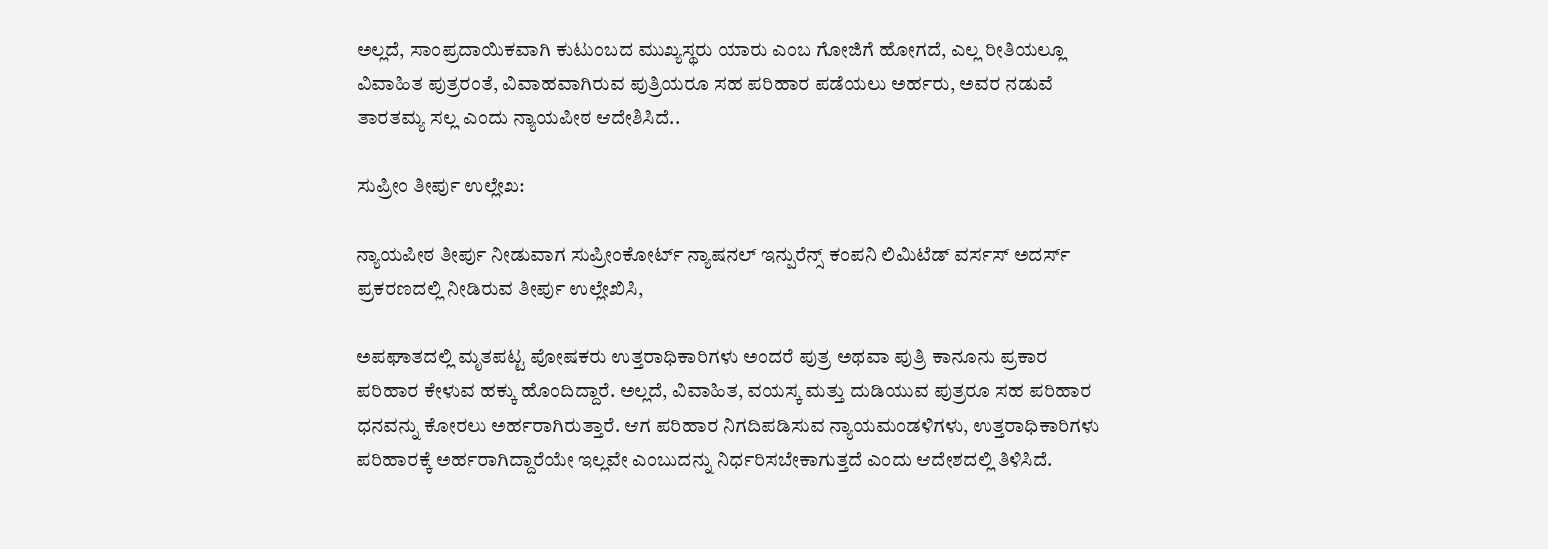ಅಲ್ಲದೆ, ಸಾಂಪ್ರದಾಯಿಕವಾಗಿ ಕುಟುಂಬದ ಮುಖ್ಯಸ್ಥರು ಯಾರು ಎಂಬ ಗೋಜಿಗೆ ಹೋಗದೆ, ಎಲ್ಲ ರೀತಿಯಲ್ಲೂ ವಿವಾಹಿತ ಪುತ್ರರಂತೆ, ವಿವಾಹವಾಗಿರುವ ಪುತ್ರಿಯರೂ ಸಹ ಪರಿಹಾರ ಪಡೆಯಲು ಅರ್ಹರು, ಅವರ ನಡುವೆ ತಾರತಮ್ಯ ಸಲ್ಲ ಎಂದು ನ್ಯಾಯಪೀಠ ಆದೇಶಿಸಿದೆ..

ಸುಪ್ರೀಂ ತೀರ್ಪು ಉಲ್ಲೇಖ:

ನ್ಯಾಯಪೀಠ ತೀರ್ಪು ನೀಡುವಾಗ ಸುಪ್ರೀಂಕೋರ್ಟ್ ನ್ಯಾಷನಲ್ ಇನ್ಪುರೆನ್ಸ್ ಕಂಪನಿ ಲಿಮಿಟೆಡ್ ವರ್ಸಸ್ ಅದರ್ಸ್ ಪ್ರಕರಣದಲ್ಲಿ ನೀಡಿರುವ ತೀರ್ಪು ಉಲ್ಲೇಖಿಸಿ,

ಅಪಘಾತದಲ್ಲಿ ಮೃತಪಟ್ಟ ಪೋಷಕರು ಉತ್ತರಾಧಿಕಾರಿಗಳು ಅಂದರೆ ಪುತ್ರ ಅಥವಾ ಪುತ್ರಿ ಕಾನೂನು ಪ್ರಕಾರ ಪರಿಹಾರ ಕೇಳುವ ಹಕ್ಕು ಹೊಂದಿದ್ದಾರೆ. ಅಲ್ಲದೆ, ವಿವಾಹಿತ, ವಯಸ್ಕ ಮತ್ತು ದುಡಿಯುವ ಪುತ್ರರೂ ಸಹ ಪರಿಹಾರ ಧನವನ್ನು ಕೋರಲು ಅರ್ಹರಾಗಿರುತ್ತಾರೆ. ಆಗ ಪರಿಹಾರ ನಿಗದಿಪಡಿಸುವ ನ್ಯಾಯಮಂಡಳಿಗಳು, ಉತ್ತರಾಧಿಕಾರಿಗಳು ಪರಿಹಾರಕ್ಕೆ ಅರ್ಹರಾಗಿದ್ದಾರೆಯೇ ಇಲ್ಲವೇ ಎಂಬುದನ್ನು ನಿರ್ಧರಿಸಬೇಕಾಗುತ್ತದೆ ಎಂದು ಆದೇಶದಲ್ಲಿ ತಿಳಿಸಿದೆ.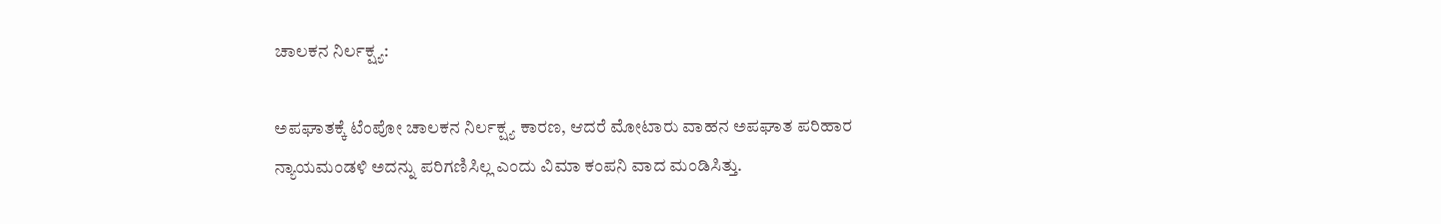ಚಾಲಕನ ನಿರ್ಲಕ್ಷ್ಯ:

ಅಪಘಾತಕ್ಕೆ ಟೆಂಪೋ ಚಾಲಕನ ನಿರ್ಲಕ್ಷ್ಯ ಕಾರಣ, ಆದರೆ ಮೋಟಾರು ವಾಹನ ಅಪಘಾತ ಪರಿಹಾರ ನ್ಯಾಯಮಂಡಳಿ ಅದನ್ನು ಪರಿಗಣಿಸಿಲ್ಲ ಎಂದು ವಿಮಾ ಕಂಪನಿ ವಾದ ಮಂಡಿಸಿತ್ತು.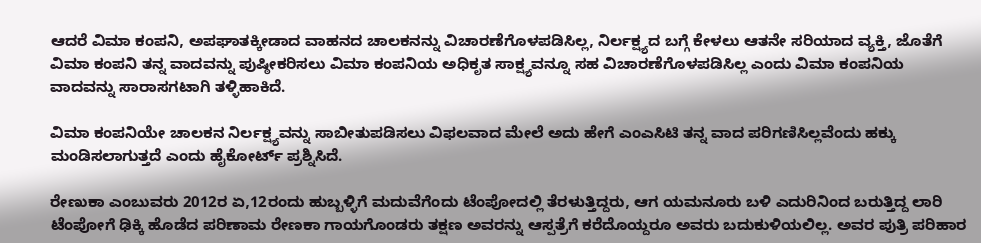ಆದರೆ ವಿಮಾ ಕಂಪನಿ, ಅಪಘಾತಕ್ಕೀಡಾದ ವಾಹನದ ಚಾಲಕನನ್ನು ವಿಚಾರಣೆಗೊಳಪಡಿಸಿಲ್ಲ, ನಿರ್ಲಕ್ಷ್ಯದ ಬಗ್ಗೆ ಕೇಳಲು ಆತನೇ ಸರಿಯಾದ ವ್ಯಕ್ತಿ, ಜೊತೆಗೆ ವಿಮಾ ಕಂಪನಿ ತನ್ನ ವಾದವನ್ನು ಪುಷ್ಠೀಕರಿಸಲು ವಿಮಾ ಕಂಪನಿಯ ಅಧಿಕೃತ ಸಾಕ್ಷ್ಯವನ್ನೂ ಸಹ ವಿಚಾರಣೆಗೊಳಪಡಿಸಿಲ್ಲ ಎಂದು ವಿಮಾ ಕಂಪನಿಯ ವಾದವನ್ನು ಸಾರಾಸಗಟಾಗಿ ತಳ್ಳಿಹಾಕಿದೆ.

ವಿಮಾ ಕಂಪನಿಯೇ ಚಾಲಕನ ನಿರ್ಲಕ್ಷ್ಯವನ್ನು ಸಾಬೀತುಪಡಿಸಲು ವಿಫಲವಾದ ಮೇಲೆ ಅದು ಹೇಗೆ ಎಂಎಸಿಟಿ ತನ್ನ ವಾದ ಪರಿಗಣಿಸಿಲ್ಲವೆಂದು ಹಕ್ಕು ಮಂಡಿಸಲಾಗುತ್ತದೆ ಎಂದು ಹೈಕೋರ್ಟ್ ಪ್ರಶ್ನಿಸಿದೆ.

ರೇಣುಕಾ ಎಂಬುವರು 2012ರ ಏ,12ರಂದು ಹುಬ್ಬಳ್ಳಿಗೆ ಮದುವೆಗೆಂದು ಟೆಂಪೋದಲ್ಲಿ ತೆರಳುತ್ತಿದ್ದರು, ಆಗ ಯಮನೂರು ಬಳಿ ಎದುರಿನಿಂದ ಬರುತ್ತಿದ್ದ ಲಾರಿ ಟೆಂಪೋಗೆ ಢಿಕ್ಕಿ ಹೊಡೆದ ಪರಿಣಾಮ ರೇಣಕಾ ಗಾಯಗೊಂಡರು ತಕ್ಷಣ ಅವರನ್ನು ಆಸ್ಪತ್ರೆಗೆ ಕರೆದೊಯ್ದರೂ ಅವರು ಬದುಕುಳಿಯಲಿಲ್ಲ. ಅವರ ಪುತ್ರಿ ಪರಿಹಾರ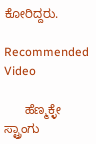ಕೋರಿದ್ದರು.

Recommended Video

      ಹೆಣ್ಮಕ್ಳೇ ಸ್ಟ್ರಾಂಗು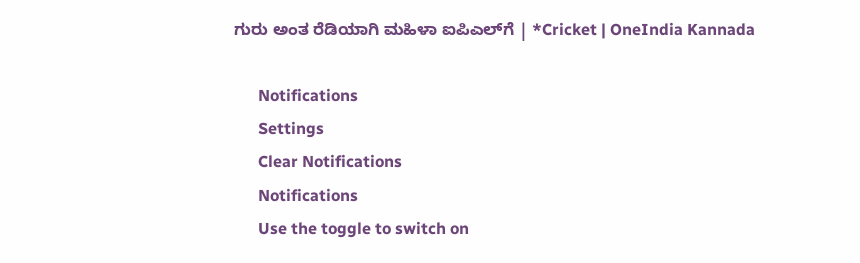ಗುರು ಅಂತ ರೆಡಿಯಾಗಿ‌ ಮಹಿಳಾ ಐಪಿಎಲ್‌ಗೆ | *Cricket | OneIndia Kannada

      Notifications
      Settings
      Clear Notifications
      Notifications
      Use the toggle to switch on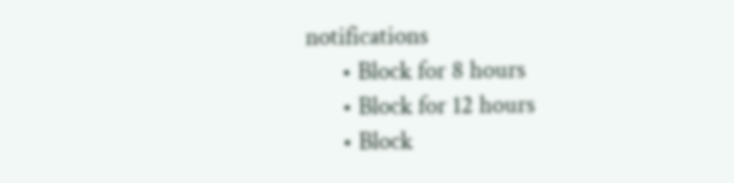notifications
      • Block for 8 hours
      • Block for 12 hours
      • Block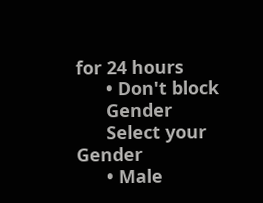for 24 hours
      • Don't block
      Gender
      Select your Gender
      • Male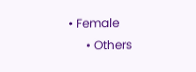• Female
      • Others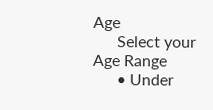Age
      Select your Age Range
      • Under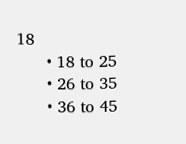18
      • 18 to 25
      • 26 to 35
      • 36 to 45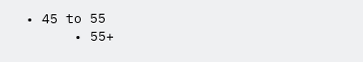• 45 to 55
      • 55+